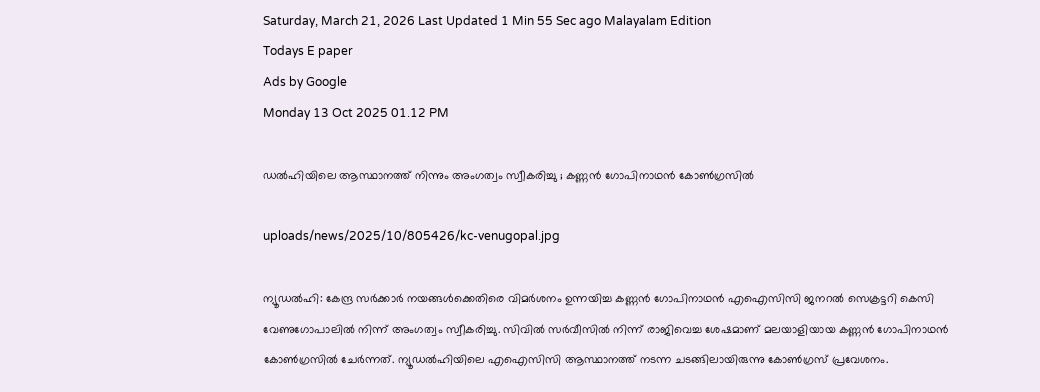Saturday, March 21, 2026 Last Updated 1 Min 55 Sec ago Malayalam Edition
Todays E paper
Ads by Google
Monday 13 Oct 2025 01.12 PM

ഡല്‍ഹിയിലെ ആസ്ഥാനത്ത് നിന്നും അംഗത്വം സ്വീകരിച്ചു ; കണ്ണന്‍ ഗോപിനാഥന്‍ കോണ്‍ഗ്രസില്‍

uploads/news/2025/10/805426/kc-venugopal.jpg

ന്യൂഡല്‍ഹി: കേന്ദ്ര സര്‍ക്കാര്‍ നയങ്ങള്‍ക്കെതിരെ വിമര്‍ശനം ഉന്നയിച്ച കണ്ണന്‍ ഗോപിനാഥന്‍ എഐസിസി ജനറല്‍ സെക്രട്ടറി കെസി വേണുഗോപാലില്‍ നിന്ന് അംഗത്വം സ്വീകരിച്ചു. സിവില്‍ സര്‍വീസില്‍ നിന്ന് രാജിവെച്ച ശേഷമാണ് മലയാളിയായ കണ്ണന്‍ ഗോപിനാഥന്‍ കോണ്‍ഗ്രസില്‍ ചേര്‍ന്നത്. ന്യൂഡല്‍ഹിയിലെ എഐസിസി ആസ്ഥാനത്ത് നടന്ന ചടങ്ങിലായിരുന്നു കോണ്‍ഗ്രസ് പ്രവേശനം.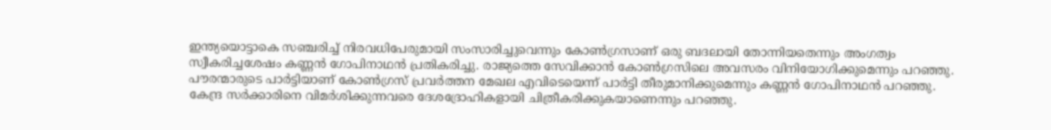ഇന്ത്യയൊട്ടാകെ സഞ്ചരിച്ച് നിരവധിപേരുമായി സംസാരിച്ചുവെന്നും കോണ്‍ഗ്രസാണ് ഒരു ബദലായി തോന്നിയതെന്നും അംഗത്വം സ്വീകരിച്ചശേഷം കണ്ണന്‍ ഗോപിനാഥന്‍ പ്രതികരിച്ചു. രാജ്യത്തെ സേവിക്കാന്‍ കോണ്‍ഗ്രസിലെ അവസരം വിനിയോഗിക്കുമെന്നും പറഞ്ഞു. പൗരന്മാരുടെ പാര്‍ട്ടിയാണ് കോണ്‍ഗ്രസ് പ്രവര്‍ത്തന മേഖല എവിടെയെന്ന് പാര്‍ട്ടി തീരുമാനിക്കുമെന്നും കണ്ണന്‍ ഗോപിനാഥന്‍ പറഞ്ഞു. കേന്ദ്ര സര്‍ക്കാരിനെ വിമര്‍ശിക്കുന്നവരെ ദേശദ്രോഹികളായി ചിത്രീകരിക്കുകയാണെന്നും പറഞ്ഞു.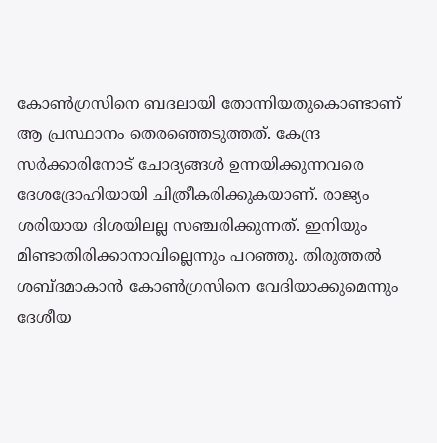കോണ്‍ഗ്രസിനെ ബദലായി തോന്നിയതുകൊണ്ടാണ് ആ പ്രസ്ഥാനം തെരഞ്ഞെടുത്തത്. കേന്ദ്ര സര്‍ക്കാരിനോട് ചോദ്യങ്ങള്‍ ഉന്നയിക്കുന്നവരെ ദേശദ്രോഹിയായി ചിത്രീകരിക്കുകയാണ്. രാജ്യം ശരിയായ ദിശയിലല്ല സഞ്ചരിക്കുന്നത്. ഇനിയും മിണ്ടാതിരിക്കാനാവില്ലെന്നും പറഞ്ഞു. തിരുത്തല്‍ ശബ്ദമാകാന്‍ കോണ്‍ഗ്രസിനെ വേദിയാക്കുമെന്നും ദേശീയ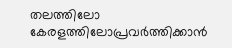തലത്തിലോ കേരളത്തിലോപ്രവര്‍ത്തിക്കാന്‍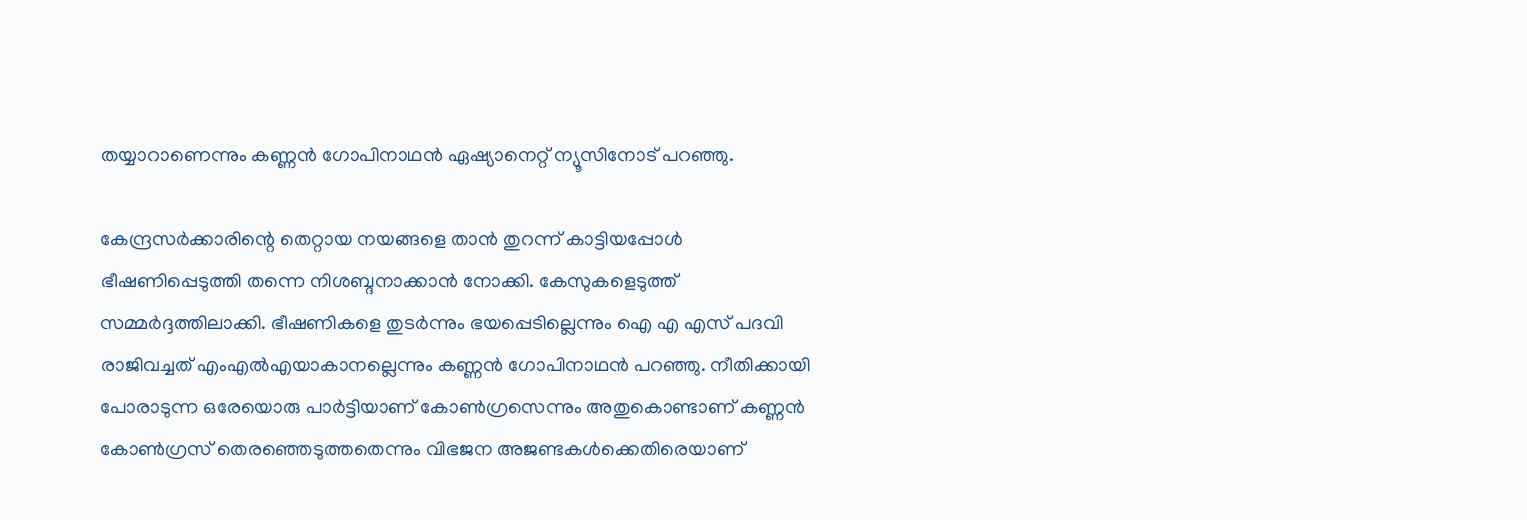തയ്യാറാണെന്നും കണ്ണന്‍ ഗോപിനാഥന്‍ ഏഷ്യാനെറ്റ് ന്യൂസിനോട് പറഞ്ഞു.

കേന്ദ്രസര്‍ക്കാരിന്റെ തെറ്റായ നയങ്ങളെ താന്‍ തുറന്ന് കാട്ടിയപ്പോള്‍ ഭീഷണിപ്പെടുത്തി തന്നെ നിശബ്ദനാക്കാന്‍ നോക്കി. കേസുകളെടുത്ത് സമ്മര്‍ദ്ദത്തിലാക്കി. ഭീഷണികളെ തുടര്‍ന്നും ഭയപ്പെടില്ലെന്നും ഐ എ എസ് പദവി രാജിവച്ചത് എംഎല്‍എയാകാനല്ലെന്നും കണ്ണന്‍ ഗോപിനാഥന്‍ പറഞ്ഞു. നീതിക്കായി പോരാടുന്ന ഒരേയൊരു പാര്‍ട്ടിയാണ് കോണ്‍ഗ്രസെന്നും അതുകൊണ്ടാണ് കണ്ണന്‍ കോണ്‍ഗ്രസ് തെരഞ്ഞെടുത്തതെന്നും വിഭജന അജണ്ടകള്‍ക്കെതിരെയാണ്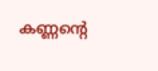കണ്ണന്റെ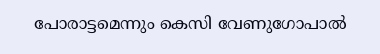പോരാട്ടമെന്നും കെസി വേണുഗോപാല്‍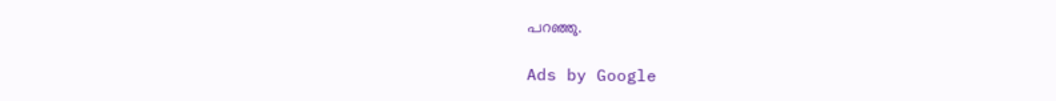പറഞ്ഞു.

Ads by Google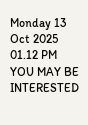Monday 13 Oct 2025 01.12 PM
YOU MAY BE INTERESTED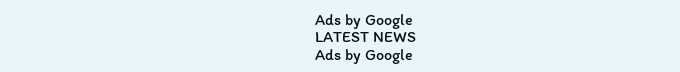Ads by Google
LATEST NEWS
Ads by Google